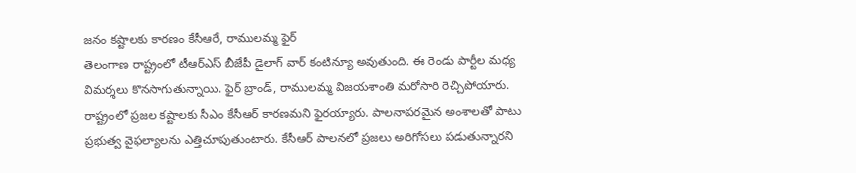జనం కష్టాలకు కారణం కేసీఆరే, రాములమ్మ ఫైర్
తెలంగాణ రాష్ట్రంలో టీఆర్ఎస్ బీజేపీ డైలాగ్ వార్ కంటిన్యూ అవుతుంది. ఈ రెండు పార్టీల మధ్య విమర్శలు కొనసాగుతున్నాయి. ఫైర్ బ్రాండ్, రాములమ్మ విజయశాంతి మరోసారి రెచ్చిపోయారు. రాష్ట్రంలో ప్రజల కష్టాలకు సీఎం కేసీఆర్ కారణమని ఫైరయ్యారు. పాలనాపరమైన అంశాలతో పాటు ప్రభుత్వ వైఫల్యాలను ఎత్తిచూపుతుంటారు. కేసీఆర్ పాలనలో ప్రజలు అరిగోసలు పడుతున్నారని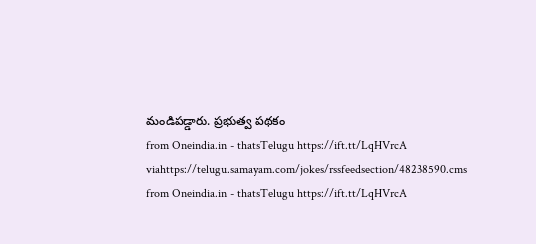మండిపడ్డారు. ప్రభుత్వ పథకం
from Oneindia.in - thatsTelugu https://ift.tt/LqHVrcA
viahttps://telugu.samayam.com/jokes/rssfeedsection/48238590.cms
from Oneindia.in - thatsTelugu https://ift.tt/LqHVrcA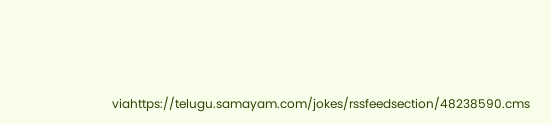viahttps://telugu.samayam.com/jokes/rssfeedsection/48238590.cms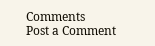Comments
Post a Comment